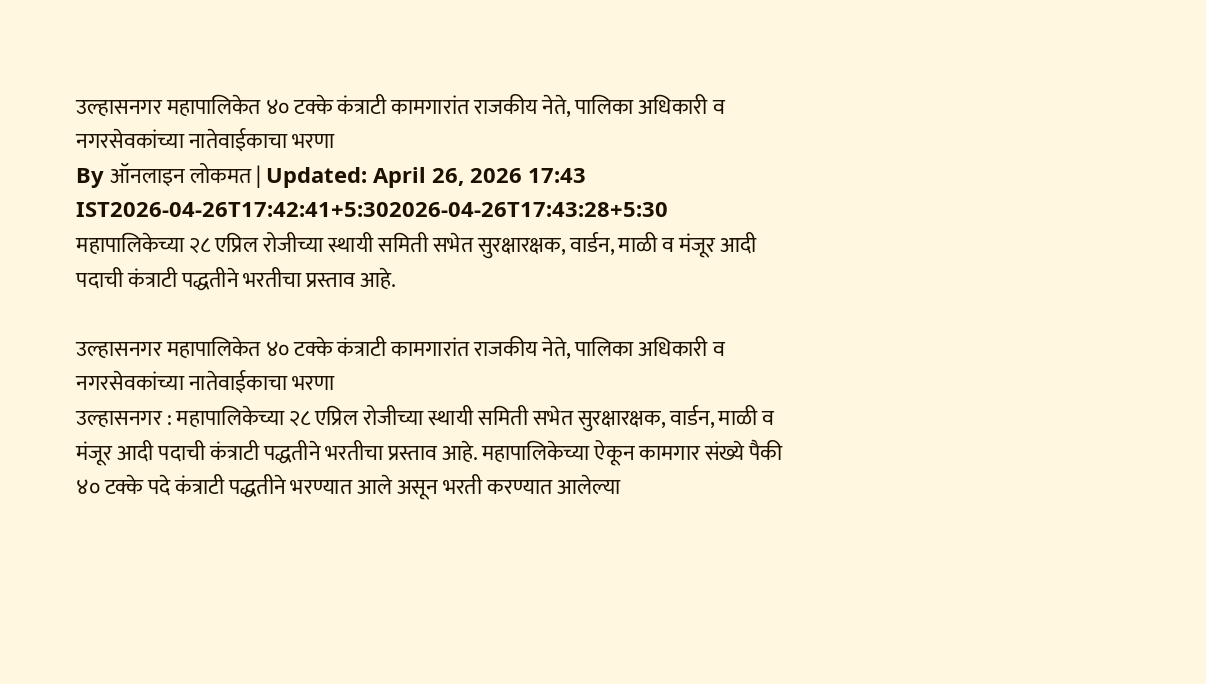उल्हासनगर महापालिकेत ४० टक्के कंत्राटी कामगारांत राजकीय नेते, पालिका अधिकारी व नगरसेवकांच्या नातेवाईकाचा भरणा
By ऑनलाइन लोकमत | Updated: April 26, 2026 17:43 IST2026-04-26T17:42:41+5:302026-04-26T17:43:28+5:30
महापालिकेच्या २८ एप्रिल रोजीच्या स्थायी समिती सभेत सुरक्षारक्षक, वार्डन, माळी व मंजूर आदी पदाची कंत्राटी पद्धतीने भरतीचा प्रस्ताव आहे.

उल्हासनगर महापालिकेत ४० टक्के कंत्राटी कामगारांत राजकीय नेते, पालिका अधिकारी व नगरसेवकांच्या नातेवाईकाचा भरणा
उल्हासनगर : महापालिकेच्या २८ एप्रिल रोजीच्या स्थायी समिती सभेत सुरक्षारक्षक, वार्डन, माळी व मंजूर आदी पदाची कंत्राटी पद्धतीने भरतीचा प्रस्ताव आहे. महापालिकेच्या ऐकून कामगार संख्ये पैकी ४० टक्के पदे कंत्राटी पद्धतीने भरण्यात आले असून भरती करण्यात आलेल्या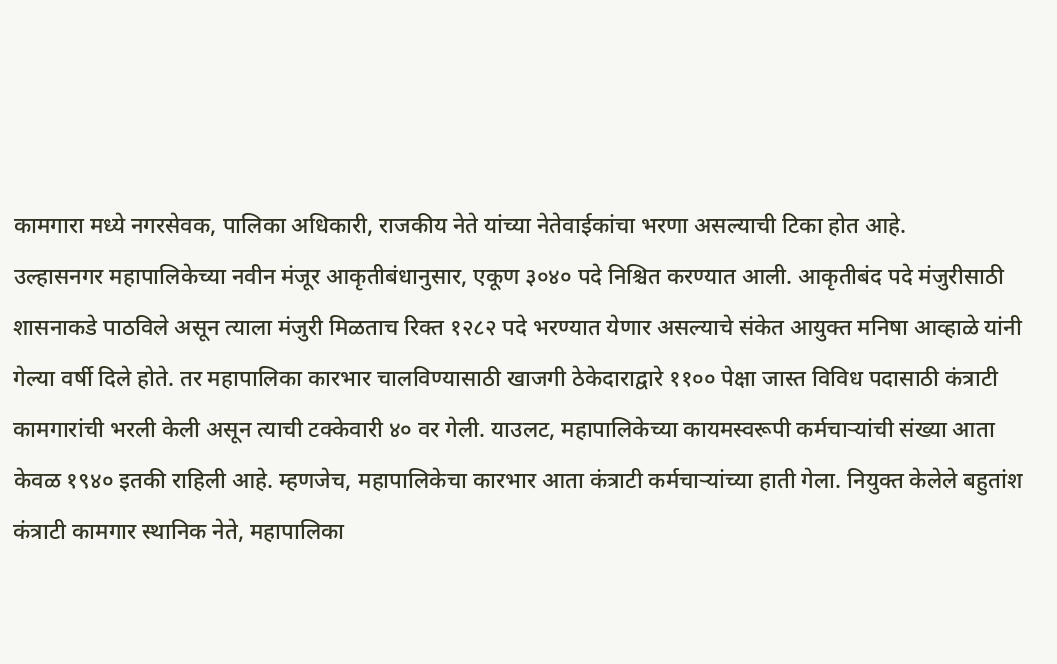कामगारा मध्ये नगरसेवक, पालिका अधिकारी, राजकीय नेते यांच्या नेतेवाईकांचा भरणा असल्याची टिका होत आहे.
उल्हासनगर महापालिकेच्या नवीन मंजूर आकृतीबंधानुसार, एकूण ३०४० पदे निश्चित करण्यात आली. आकृतीबंद पदे मंजुरीसाठी शासनाकडे पाठविले असून त्याला मंजुरी मिळताच रिक्त १२८२ पदे भरण्यात येणार असल्याचे संकेत आयुक्त मनिषा आव्हाळे यांनी गेल्या वर्षी दिले होते. तर महापालिका कारभार चालविण्यासाठी खाजगी ठेकेदाराद्वारे ११०० पेक्षा जास्त विविध पदासाठी कंत्राटी कामगारांची भरली केली असून त्याची टक्केवारी ४० वर गेली. याउलट, महापालिकेच्या कायमस्वरूपी कर्मचाऱ्यांची संख्या आता केवळ १९४० इतकी राहिली आहे. म्हणजेच, महापालिकेचा कारभार आता कंत्राटी कर्मचाऱ्यांच्या हाती गेला. नियुक्त केलेले बहुतांश कंत्राटी कामगार स्थानिक नेते, महापालिका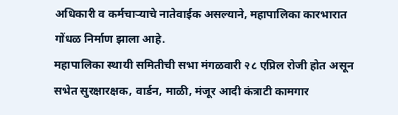अधिकारी व कर्मचाऱ्याचे नातेवाईक असल्याने, महापालिका कारभारात गोंधळ निर्माण झाला आहे.
महापालिका स्थायी समितीची सभा मंगळवारी २८ एप्रिल रोजी होत असून सभेत सुरक्षारक्षक, वार्डन, माळी, मंजूर आदी कंत्राटी कामगार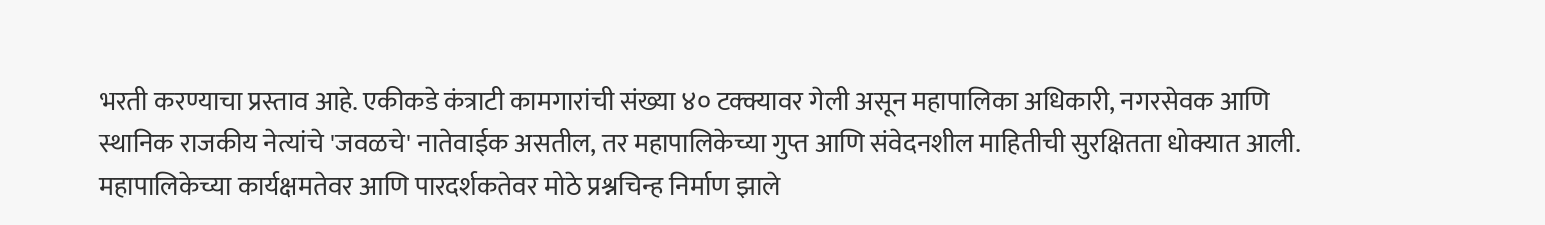भरती करण्याचा प्रस्ताव आहे. एकीकडे कंत्राटी कामगारांची संख्या ४० टक्क्यावर गेली असून महापालिका अधिकारी, नगरसेवक आणि स्थानिक राजकीय नेत्यांचे 'जवळचे' नातेवाईक असतील, तर महापालिकेच्या गुप्त आणि संवेदनशील माहितीची सुरक्षितता धोक्यात आली.
महापालिकेच्या कार्यक्षमतेवर आणि पारदर्शकतेवर मोठे प्रश्नचिन्ह निर्माण झाले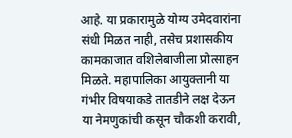आहे. या प्रकारामुळे योग्य उमेदवारांना संधी मिळत नाही, तसेच प्रशासकीय कामकाजात वशिलेबाजीला प्रोत्साहन मिळते. महापालिका आयुक्तानी या गंभीर विषयाकडे तातडीने लक्ष देऊन या नेमणुकांची कसून चौकशी करावी,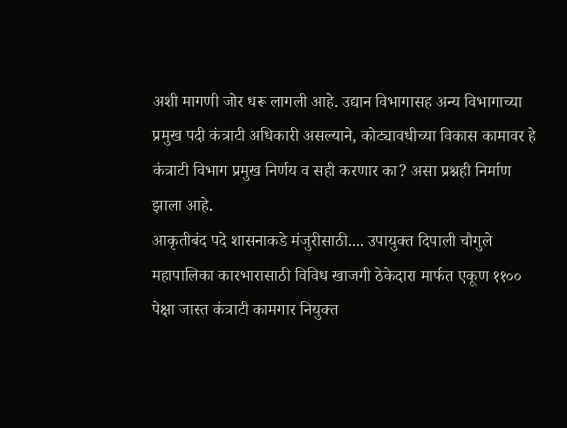अशी मागणी जोर धरू लागली आहे. उद्यान विभागासह अन्य विभागाच्या प्रमुख पदी कंत्राटी अधिकारी असल्याने, कोट्यावधीच्या विकास कामावर हे कंत्राटी विभाग प्रमुख निर्णय व सही करणार का? असा प्रश्नही निर्माण झाला आहे.
आकृतीबंद पदे शासनाकडे मंजुरीसाठी.... उपायुक्त दिपाली चौगुले
महापालिका कारभारासाठी विविध खाजगी ठेकेदारा मार्फत एकूण ११०० पेक्षा जास्त कंत्राटी कामगार नियुक्त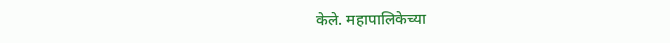केले. महापालिकेच्या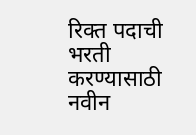रिक्त पदाची भरती करण्यासाठी नवीन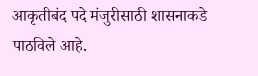आकृतीबंद पदे मंजुरीसाठी शासनाकडे पाठविले आहे.